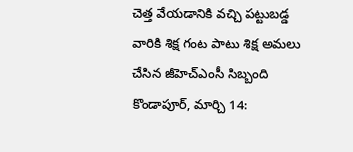చెత్త వేయడానికి వచ్చి పట్టుబడ్డ వారికి శిక్ష గంట పాటు శిక్ష అమలు చేసిన జీహెచ్ఎంసీ సిబ్బంది కొండాపూర్, మార్చి 14: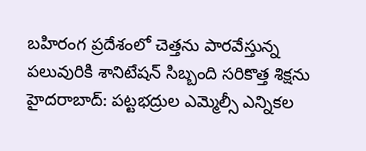బహిరంగ ప్రదేశంలో చెత్తను పారవేస్తున్న పలువురికి శానిటేషన్ సిబ్బంది సరికొత్త శిక్షను
హైదరాబాద్: పట్టభద్రుల ఎమ్మెల్సీ ఎన్నికల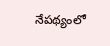నేపథ్యంలో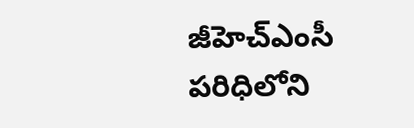జీహెచ్ఎంసీ పరిధిలోని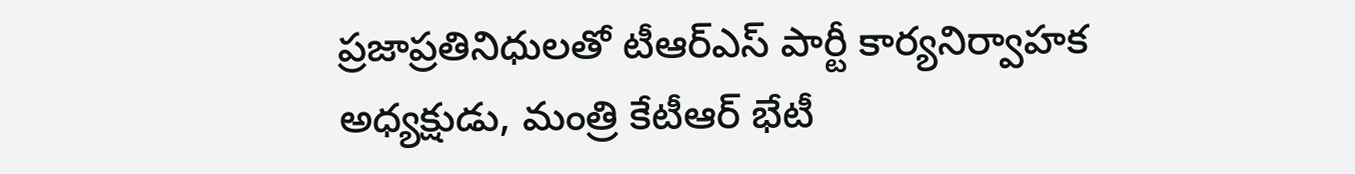ప్రజాప్రతినిధులతో టీఆర్ఎస్ పార్టీ కార్యనిర్వాహక అధ్యక్షుడు, మంత్రి కేటీఆర్ భేటీ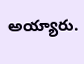అయ్యారు.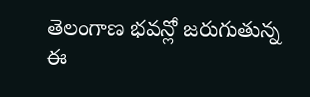తెలంగాణ భవన్లో జరుగుతున్న ఈ